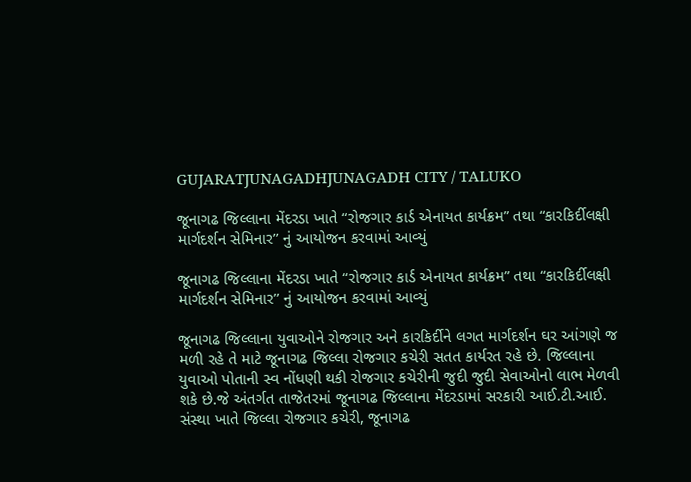GUJARATJUNAGADHJUNAGADH CITY / TALUKO

જૂનાગઢ જિલ્લાના મેંદરડા ખાતે “રોજગાર કાર્ડ એનાયત કાર્યક્રમ” તથા “કારકિર્દીલક્ષી માર્ગદર્શન સેમિનાર’’ નું આયોજન કરવામાં આવ્યું

જૂનાગઢ જિલ્લાના મેંદરડા ખાતે “રોજગાર કાર્ડ એનાયત કાર્યક્રમ” તથા “કારકિર્દીલક્ષી માર્ગદર્શન સેમિનાર’’ નું આયોજન કરવામાં આવ્યું

જૂનાગઢ જિલ્લાના યુવાઓને રોજગાર અને કારકિર્દીને લગત માર્ગદર્શન ઘર આંગણે જ મળી રહે તે માટે જૂનાગઢ જિલ્લા રોજગાર કચેરી સતત કાર્યરત રહે છે. જિલ્લાના યુવાઓ પોતાની સ્વ નોંધણી થકી રોજગાર કચેરીની જુદી જુદી સેવાઓનો લાભ મેળવી શકે છે.જે અંતર્ગત તાજેતરમાં જૂનાગઢ જિલ્લાના મેંદરડામાં સરકારી આઈ.ટી.આઈ. સંસ્થા ખાતે જિલ્લા રોજગાર કચેરી, જૂનાગઢ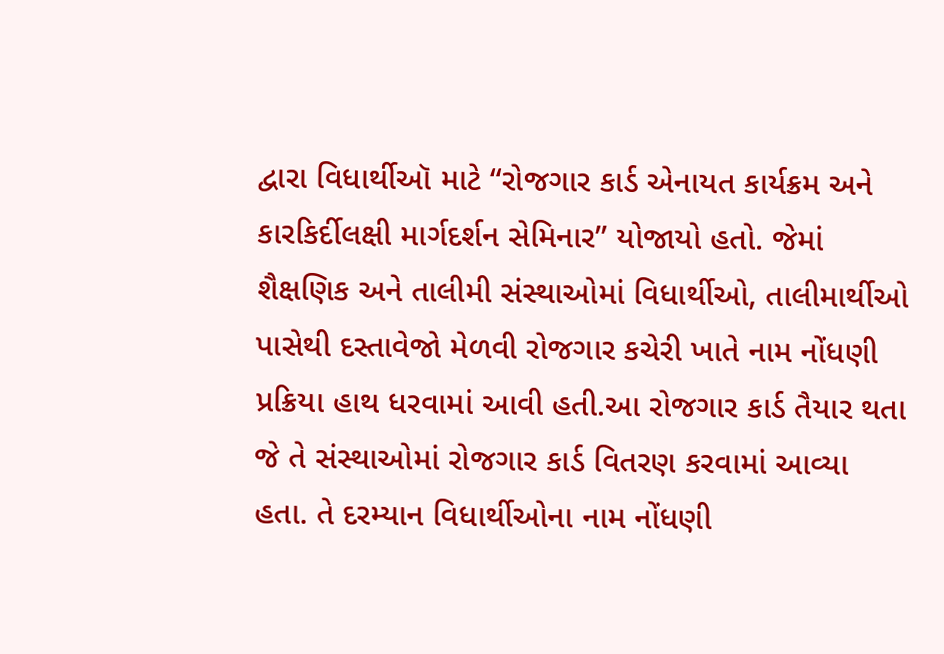દ્વારા વિધાર્થીઑ માટે “રોજગાર કાર્ડ એનાયત કાર્યક્રમ અને કારકિર્દીલક્ષી માર્ગદર્શન સેમિનાર’’ યોજાયો હતો. જેમાં શૈક્ષણિક અને તાલીમી સંસ્થાઓમાં વિધાર્થીઓ, તાલીમાર્થીઓ પાસેથી દસ્તાવેજો મેળવી રોજગાર કચેરી ખાતે નામ નોંધણી પ્રક્રિયા હાથ ધરવામાં આવી હતી.આ રોજગાર કાર્ડ તૈયાર થતા જે તે સંસ્થાઓમાં રોજગાર કાર્ડ વિતરણ કરવામાં આવ્યા હતા. તે દરમ્યાન વિધાર્થીઓના નામ નોંધણી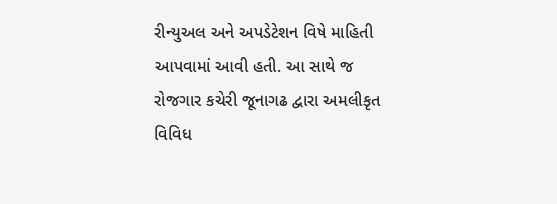રીન્યુઅલ અને અપડેટેશન વિષે માહિતી આપવામાં આવી હતી. આ સાથે જ રોજગાર કચેરી જૂનાગઢ દ્વારા અમલીકૃત વિવિધ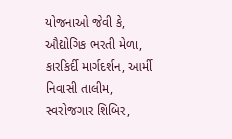યોજનાઓ જેવી કે, ઔદ્યોગિક ભરતી મેળા, કારકિર્દી માર્ગદર્શન, આર્મી નિવાસી તાલીમ, સ્વરોજગાર શિબિર,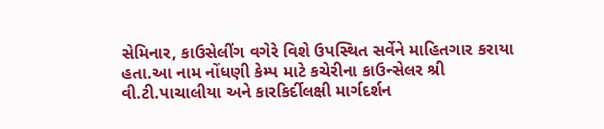સેમિનાર, કાઉસેલીંગ વગેરે વિશે ઉપસ્થિત સર્વેને માહિતગાર કરાયા હતા.આ નામ નોંધણી કેમ્પ માટે કચેરીના કાઉન્સેલર શ્રી વી.ટી.પાચાલીયા અને કારકિર્દીલક્ષી માર્ગદર્શન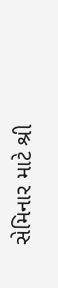સેમિનાર માટે શ્રી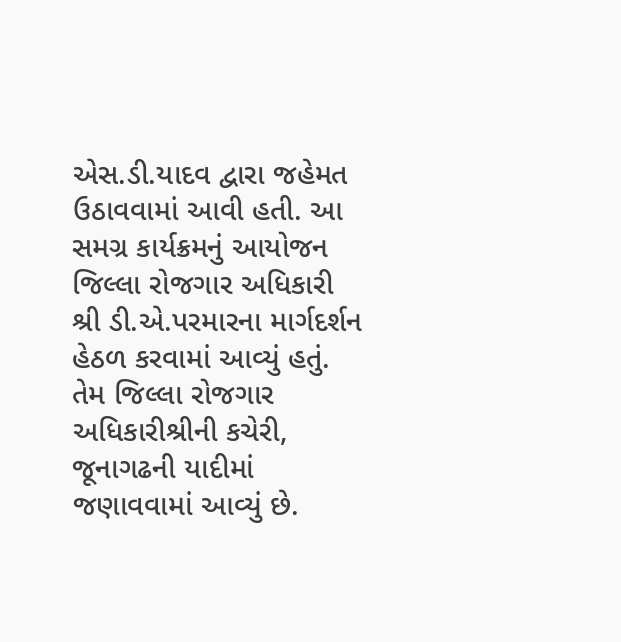એસ.ડી.યાદવ દ્વારા જહેમત ઉઠાવવામાં આવી હતી. આ સમગ્ર કાર્યક્રમનું આયોજન જિલ્લા રોજગાર અધિકારી શ્રી ડી.એ.પરમારના માર્ગદર્શન હેઠળ કરવામાં આવ્યું હતું. તેમ જિલ્લા રોજગાર અધિકારીશ્રીની કચેરી, જૂનાગઢની યાદીમાં જણાવવામાં આવ્યું છે.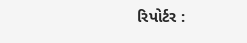રિપોર્ટર :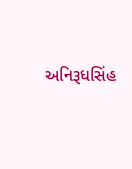અનિરૂધસિંહ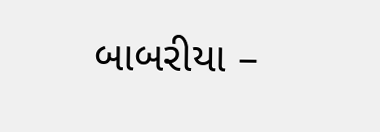બાબરીયા –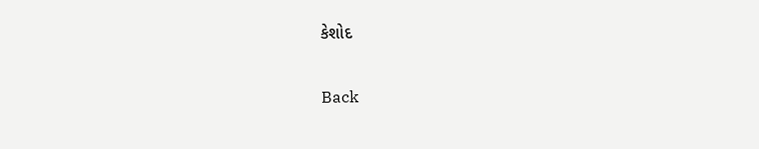કેશોદ

Back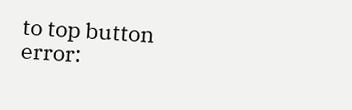to top button
error: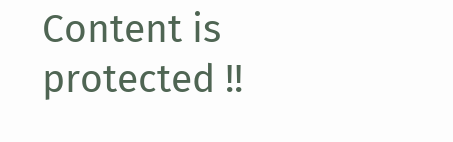Content is protected !!